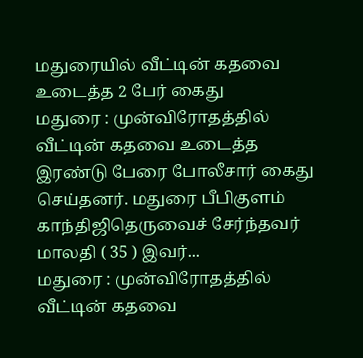மதுரையில் வீட்டின் கதவை உடைத்த 2 பேர் கைது
மதுரை : முன்விரோதத்தில் வீட்டின் கதவை உடைத்த இரண்டு பேரை போலீசார் கைது செய்தனர். மதுரை பீபிகுளம் காந்திஜிதெருவைச் சேர்ந்தவர் மாலதி ( 35 ) இவர்...
மதுரை : முன்விரோதத்தில் வீட்டின் கதவை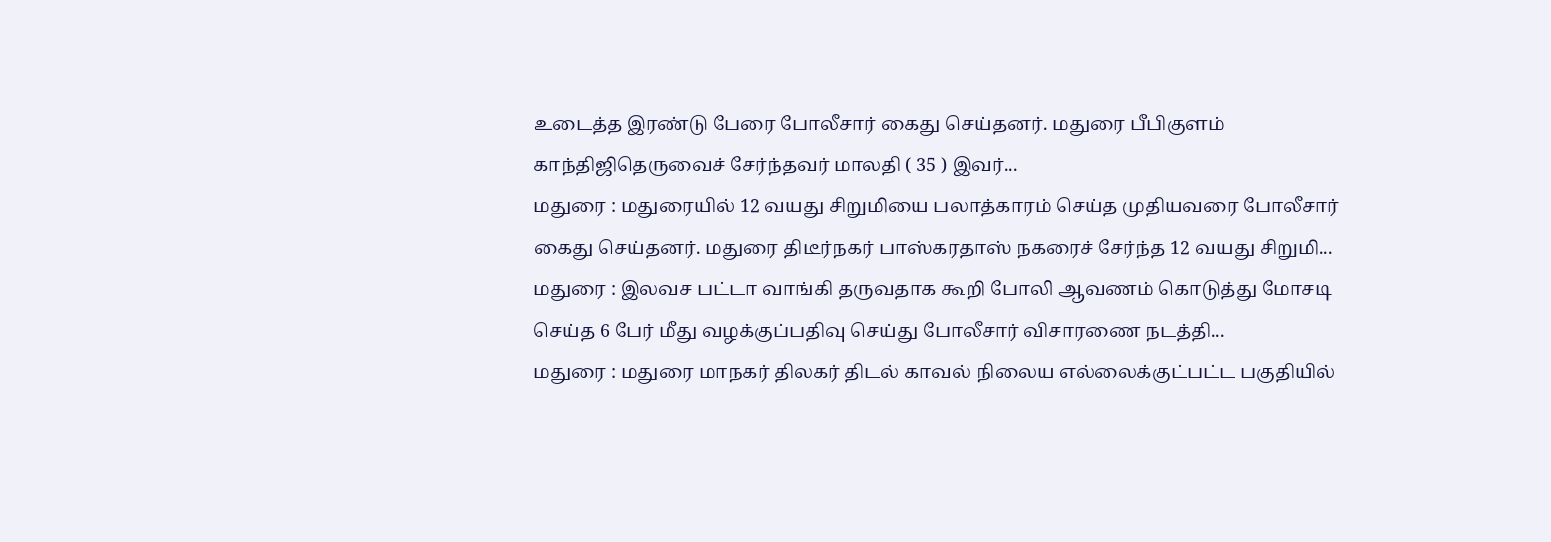உடைத்த இரண்டு பேரை போலீசார் கைது செய்தனர். மதுரை பீபிகுளம் காந்திஜிதெருவைச் சேர்ந்தவர் மாலதி ( 35 ) இவர்...
மதுரை : மதுரையில் 12 வயது சிறுமியை பலாத்காரம் செய்த முதியவரை போலீசார் கைது செய்தனர். மதுரை திடீர்நகர் பாஸ்கரதாஸ் நகரைச் சேர்ந்த 12 வயது சிறுமி...
மதுரை : இலவச பட்டா வாங்கி தருவதாக கூறி போலி ஆவணம் கொடுத்து மோசடி செய்த 6 பேர் மீது வழக்குப்பதிவு செய்து போலீசார் விசாரணை நடத்தி...
மதுரை : மதுரை மாநகர் திலகர் திடல் காவல் நிலைய எல்லைக்குட்பட்ட பகுதியில்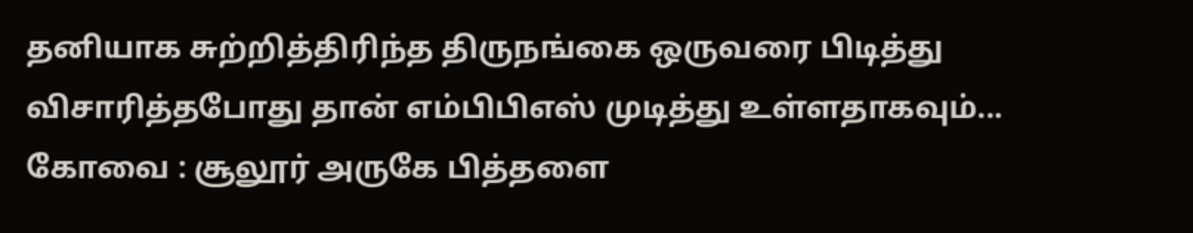தனியாக சுற்றித்திரிந்த திருநங்கை ஒருவரை பிடித்து விசாரித்தபோது தான் எம்பிபிஎஸ் முடித்து உள்ளதாகவும்...
கோவை : சூலூர் அருகே பித்தளை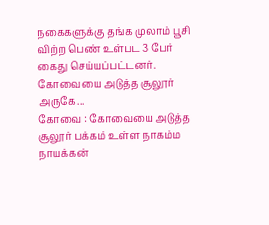நகைகளுக்கு தங்க முலாம் பூசி விற்ற பெண் உள்பட 3 பேர் கைது செய்யப்பட்டனர். கோவையை அடுத்த சூலூர் அருகே...
கோவை : கோவையை அடுத்த சூலூர் பக்கம் உள்ள நாகம்ம நாயக்கன்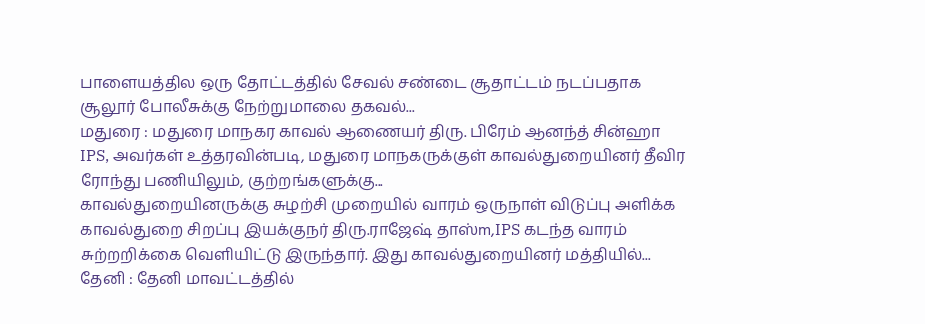பாளையத்தில ஒரு தோட்டத்தில் சேவல் சண்டை சூதாட்டம் நடப்பதாக சூலூர் போலீசுக்கு நேற்றுமாலை தகவல்...
மதுரை : மதுரை மாநகர காவல் ஆணையர் திரு. பிரேம் ஆனந்த் சின்ஹா IPS, அவர்கள் உத்தரவின்படி, மதுரை மாநகருக்குள் காவல்துறையினர் தீவிர ரோந்து பணியிலும், குற்றங்களுக்கு...
காவல்துறையினருக்கு சுழற்சி முறையில் வாரம் ஒருநாள் விடுப்பு அளிக்க காவல்துறை சிறப்பு இயக்குநர் திரு.ராஜேஷ் தாஸ்m,IPS கடந்த வாரம் சுற்றறிக்கை வெளியிட்டு இருந்தார். இது காவல்துறையினர் மத்தியில்...
தேனி : தேனி மாவட்டத்தில்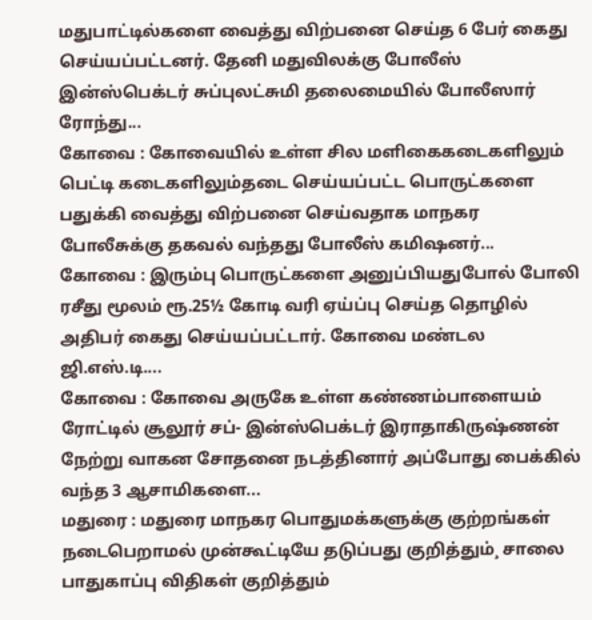மதுபாட்டில்களை வைத்து விற்பனை செய்த 6 பேர் கைது செய்யப்பட்டனர். தேனி மதுவிலக்கு போலீஸ் இன்ஸ்பெக்டர் சுப்புலட்சுமி தலைமையில் போலீஸார் ரோந்து...
கோவை : கோவையில் உள்ள சில மளிகைகடைகளிலும் பெட்டி கடைகளிலும்தடை செய்யப்பட்ட பொருட்களை பதுக்கி வைத்து விற்பனை செய்வதாக மாநகர போலீசுக்கு தகவல் வந்தது போலீஸ் கமிஷனர்...
கோவை : இரும்பு பொருட்களை அனுப்பியதுபோல் போலி ரசீது மூலம் ரூ.25½ கோடி வரி ஏய்ப்பு செய்த தொழில் அதிபர் கைது செய்யப்பட்டார். கோவை மண்டல ஜி.எஸ்.டி....
கோவை : கோவை அருகே உள்ள கண்ணம்பாளையம் ரோட்டில் சூலூர் சப்- இன்ஸ்பெக்டர் இராதாகிருஷ்ணன் நேற்று வாகன சோதனை நடத்தினார் அப்போது பைக்கில் வந்த 3 ஆசாமிகளை...
மதுரை : மதுரை மாநகர பொதுமக்களுக்கு குற்றங்கள் நடைபெறாமல் முன்கூட்டியே தடுப்பது குறித்தும்¸ சாலை பாதுகாப்பு விதிகள் குறித்தும்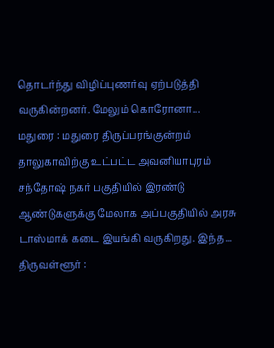தொடர்ந்து விழிப்புணர்வு ஏற்படுத்தி வருகின்றனர். மேலும் கொரோனா...
மதுரை : மதுரை திருப்பரங்குன்றம் தாலுகாவிற்கு உட்பட்ட அவனியாபுரம் சந்தோஷ் நகர் பகுதியில் இரண்டு ஆண்டுகளுக்கு மேலாக அப்பகுதியில் அரசு டாஸ்மாக் கடை இயங்கி வருகிறது. இந்த...
திருவள்ளூர் :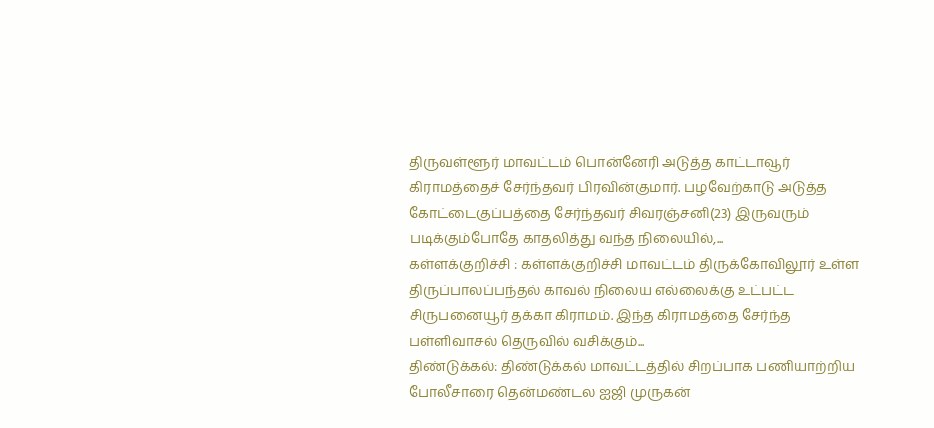திருவள்ளூர் மாவட்டம் பொன்னேரி அடுத்த காட்டாவூர் கிராமத்தைச் சேர்ந்தவர் பிரவின்குமார். பழவேற்காடு அடுத்த கோட்டைகுப்பத்தை சேர்ந்தவர் சிவரஞ்சனி(23) இருவரும் படிக்கும்போதே காதலித்து வந்த நிலையில்,...
கள்ளக்குறிச்சி : கள்ளக்குறிச்சி மாவட்டம் திருக்கோவிலூர் உள்ள திருப்பாலப்பந்தல் காவல் நிலைய எல்லைக்கு உட்பட்ட சிருபனையூர் தக்கா கிராமம். இந்த கிராமத்தை சேர்ந்த பள்ளிவாசல் தெருவில் வசிக்கும்...
திண்டுக்கல்: திண்டுக்கல் மாவட்டத்தில் சிறப்பாக பணியாற்றிய போலீசாரை தென்மண்டல ஐஜி முருகன்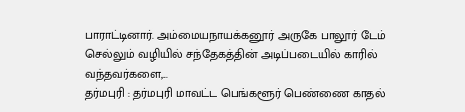பாராட்டினார். அம்மையநாயக்கனூர் அருகே பாலூர் டேம் செல்லும் வழியில் சந்தேகத்தின் அடிப்படையில் காரில் வந்தவர்களை,...
தர்மபுரி : தர்மபுரி மாவட்ட பெங்களூர் பெண்ணை காதல்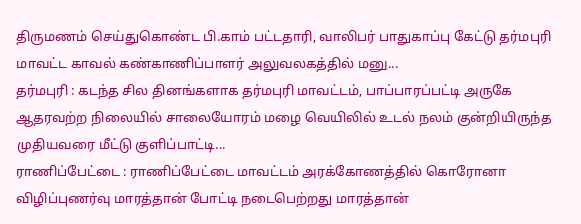திருமணம் செய்துகொண்ட பி.காம் பட்டதாரி, வாலிபர் பாதுகாப்பு கேட்டு தர்மபுரி மாவட்ட காவல் கண்காணிப்பாளர் அலுவலகத்தில் மனு...
தர்மபுரி : கடந்த சில தினங்களாக தர்மபுரி மாவட்டம், பாப்பாரப்பட்டி அருகே ஆதரவற்ற நிலையில் சாலையோரம் மழை வெயிலில் உடல் நலம் குன்றியிருந்த முதியவரை மீட்டு குளிப்பாட்டி...
ராணிப்பேட்டை : ராணிப்பேட்டை மாவட்டம் அரக்கோணத்தில் கொரோனா விழிப்புணர்வு மாரத்தான் போட்டி நடைபெற்றது மாரத்தான்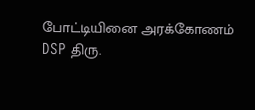போட்டியினை அரக்கோணம் DSP திரு.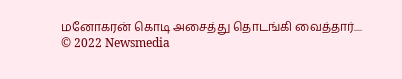மனோகரன் கொடி அசைத்து தொடங்கி வைத்தார்....
© 2022 Newsmedia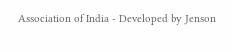Association of India - Developed by Jenson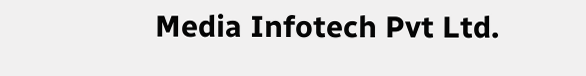Media Infotech Pvt Ltd.